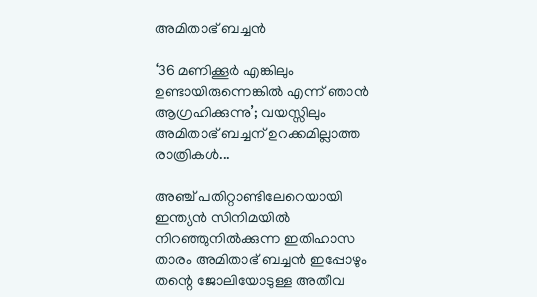അമിതാഭ് ബച്ചൻ

‘36 മണിക്കൂർ എങ്കിലും ഉണ്ടായിരുന്നെങ്കിൽ എന്ന് ഞാൻ ആഗ്രഹിക്കുന്നു’; വയസ്സിലും അമിതാഭ് ബച്ചന് ഉറക്കമില്ലാത്ത രാത്രികൾ...

അഞ്ച് പതിറ്റാണ്ടിലേറെയായി ഇന്ത്യൻ സിനിമയിൽ നിറഞ്ഞുനിൽക്കുന്ന ഇതിഹാസ താരം അമിതാഭ് ബച്ചൻ ഇപ്പോഴും തന്റെ ജോലിയോടുള്ള അതീവ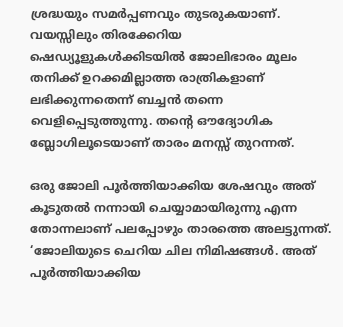ശ്രദ്ധയും സമർപ്പണവും തുടരുകയാണ്. വയസ്സിലും തിരക്കേറിയ ഷെഡ്യൂളുകൾക്കിടയിൽ ജോലിഭാരം മൂലം തനിക്ക് ഉറക്കമില്ലാത്ത രാത്രികളാണ് ലഭിക്കുന്നതെന്ന് ബച്ചൻ തന്നെ വെളിപ്പെടുത്തുന്നു. തന്റെ ഔദ്യോഗിക ബ്ലോഗിലൂടെയാണ് താരം മനസ്സ് തുറന്നത്.

ഒരു ജോലി പൂർത്തിയാക്കിയ ശേഷവും അത് കൂടുതൽ നന്നായി ചെയ്യാമായിരുന്നു എന്ന തോന്നലാണ് പലപ്പോഴും താരത്തെ അലട്ടുന്നത്. ‘ജോലിയുടെ ചെറിയ ചില നിമിഷങ്ങൾ. അത് പൂർത്തിയാക്കിയ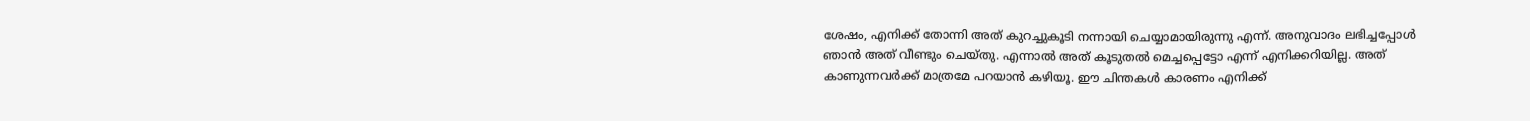ശേഷം, എനിക്ക് തോന്നി അത് കുറച്ചുകൂടി നന്നായി ചെയ്യാമായിരുന്നു എന്ന്. അനുവാദം ലഭിച്ചപ്പോൾ ഞാൻ അത് വീണ്ടും ചെയ്തു. എന്നാൽ അത് കൂടുതൽ മെച്ചപ്പെട്ടോ എന്ന് എനിക്കറിയില്ല. അത് കാണുന്നവർക്ക് മാത്രമേ പറയാൻ കഴിയൂ. ഈ ചിന്തകൾ കാരണം എനിക്ക്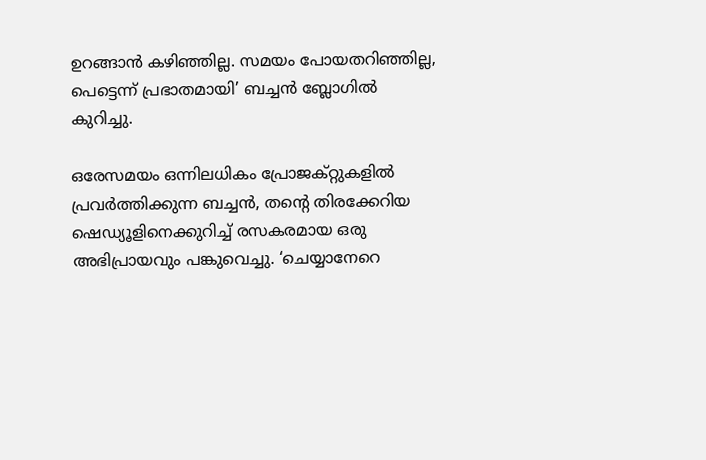ഉറങ്ങാൻ കഴിഞ്ഞില്ല. സമയം പോയതറിഞ്ഞില്ല, പെട്ടെന്ന് പ്രഭാതമായി’ ബച്ചൻ ബ്ലോഗിൽ കുറിച്ചു.

ഒരേസമയം ഒന്നിലധികം പ്രോജക്റ്റുകളിൽ പ്രവർത്തിക്കുന്ന ബച്ചൻ, തന്റെ തിരക്കേറിയ ഷെഡ്യൂളിനെക്കുറിച്ച് രസകരമായ ഒരു അഭിപ്രായവും പങ്കുവെച്ചു. ‘ചെയ്യാനേറെ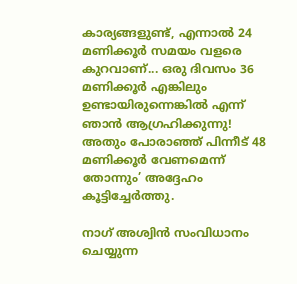കാര്യങ്ങളുണ്ട്, എന്നാൽ 24 മണിക്കൂർ സമയം വളരെ കുറവാണ്... ഒരു ദിവസം 36 മണിക്കൂർ എങ്കിലും ഉണ്ടായിരുന്നെങ്കിൽ എന്ന് ഞാൻ ആഗ്രഹിക്കുന്നു! അതും പോരാഞ്ഞ് പിന്നീട് 48 മണിക്കൂർ വേണമെന്ന് തോന്നും’ അദ്ദേഹം കൂട്ടിച്ചേർത്തു.

നാഗ് അശ്വിൻ സംവിധാനം ചെയ്യുന്ന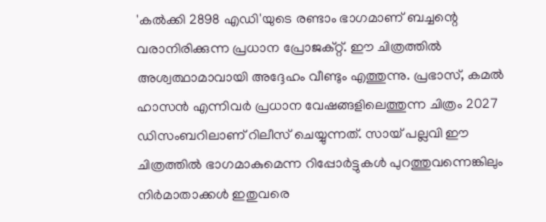'കൽക്കി 2898 എഡി'യുടെ രണ്ടാം ഭാഗമാണ് ബച്ചന്റെ വരാനിരിക്കുന്ന പ്രധാന പ്രോജക്റ്റ്. ഈ ചിത്രത്തിൽ അശ്വത്ഥാമാവായി അദ്ദേഹം വീണ്ടും എത്തുന്നു. പ്രഭാസ്, കമൽ ഹാസൻ എന്നിവർ പ്രധാന വേഷങ്ങളിലെത്തുന്ന ചിത്രം 2027 ഡിസംബറിലാണ് റിലീസ് ചെയ്യുന്നത്. സായ് പല്ലവി ഈ ചിത്രത്തിൽ ഭാഗമാകുമെന്ന റിപ്പോർട്ടുകൾ പുറത്തുവന്നെങ്കിലും നിർമാതാക്കൾ ഇതുവരെ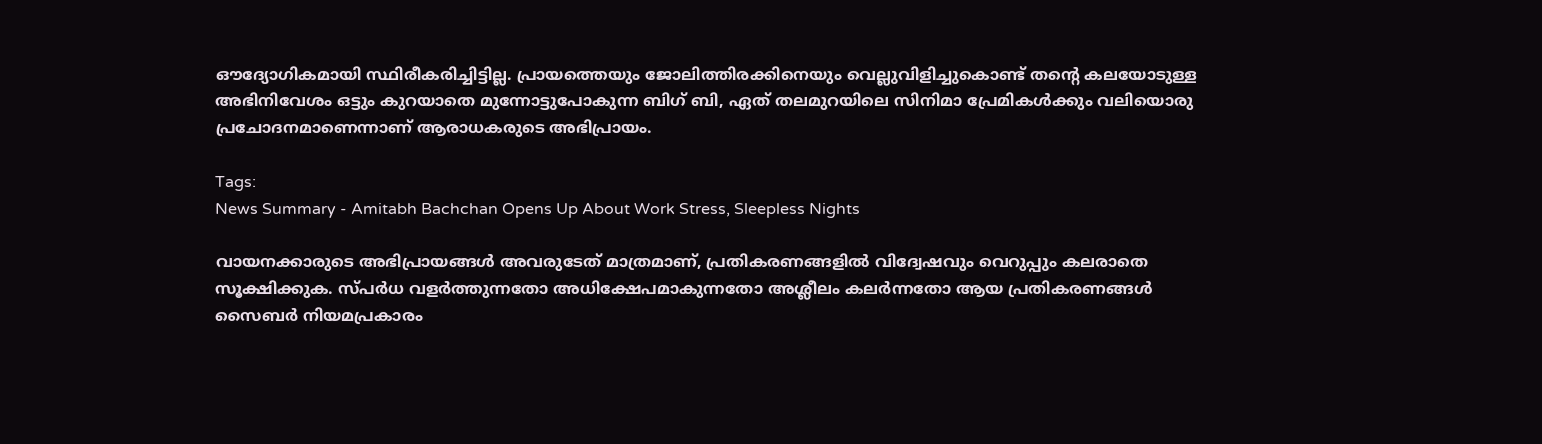ഔദ്യോഗികമായി സ്ഥിരീകരിച്ചിട്ടില്ല. പ്രായത്തെയും ജോലിത്തിരക്കിനെയും വെല്ലുവിളിച്ചുകൊണ്ട് തന്റെ കലയോടുള്ള അഭിനിവേശം ഒട്ടും കുറയാതെ മുന്നോട്ടുപോകുന്ന ബിഗ് ബി, ഏത് തലമുറയിലെ സിനിമാ പ്രേമികൾക്കും വലിയൊരു പ്രചോദനമാണെന്നാണ് ആരാധകരുടെ അഭിപ്രായം.

Tags:
News Summary - Amitabh Bachchan Opens Up About Work Stress, Sleepless Nights

വായനക്കാരുടെ അഭിപ്രായങ്ങള്‍ അവരുടേത് മാത്രമാണ്, പ്രതികരണങ്ങളിൽ വിദ്വേഷവും വെറുപ്പും കലരാതെ സൂക്ഷിക്കുക. സ്പർധ വളർത്തുന്നതോ അധിക്ഷേപമാകുന്നതോ അശ്ലീലം കലർന്നതോ ആയ പ്രതികരണങ്ങൾ സൈബർ നിയമപ്രകാരം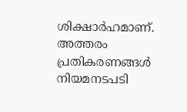ശിക്ഷാർഹമാണ്. അത്തരം പ്രതികരണങ്ങൾ നിയമനടപടി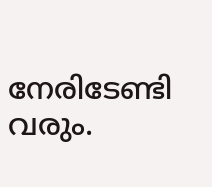നേരിടേണ്ടി വരും.